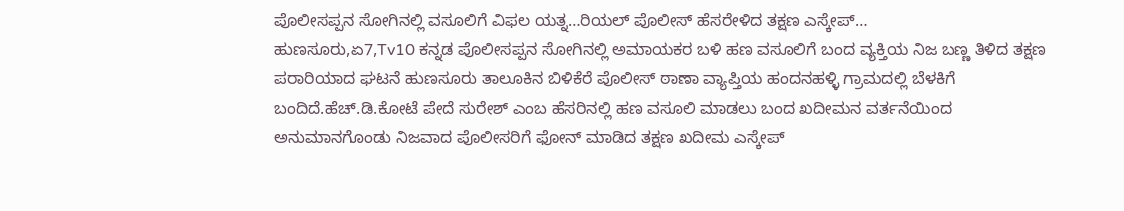ಪೊಲೀಸಪ್ಪನ ಸೋಗಿನಲ್ಲಿ ವಸೂಲಿಗೆ ವಿಫಲ ಯತ್ನ…ರಿಯಲ್ ಪೊಲೀಸ್ ಹೆಸರೇಳಿದ ತಕ್ಷಣ ಎಸ್ಕೇಪ್…
ಹುಣಸೂರು,ಏ7,Tv10 ಕನ್ನಡ ಪೊಲೀಸಪ್ಪನ ಸೋಗಿನಲ್ಲಿ ಅಮಾಯಕರ ಬಳಿ ಹಣ ವಸೂಲಿಗೆ ಬಂದ ವ್ಯಕ್ತಿಯ ನಿಜ ಬಣ್ಣ ತಿಳಿದ ತಕ್ಷಣ ಪರಾರಿಯಾದ ಘಟನೆ ಹುಣಸೂರು ತಾಲೂಕಿನ ಬಿಳಿಕೆರೆ ಪೊಲೀಸ್ ಠಾಣಾ ವ್ಯಾಪ್ತಿಯ ಹಂದನಹಳ್ಳಿ ಗ್ರಾಮದಲ್ಲಿ ಬೆಳಕಿಗೆ ಬಂದಿದೆ.ಹೆಚ್.ಡಿ.ಕೋಟೆ ಪೇದೆ ಸುರೇಶ್ ಎಂಬ ಹೆಸರಿನಲ್ಲಿ ಹಣ ವಸೂಲಿ ಮಾಡಲು ಬಂದ ಖದೀಮನ ವರ್ತನೆಯಿಂದ ಅನುಮಾನಗೊಂಡು ನಿಜವಾದ ಪೊಲೀಸರಿಗೆ ಫೋನ್ ಮಾಡಿದ ತಕ್ಷಣ ಖದೀಮ ಎಸ್ಕೇಪ್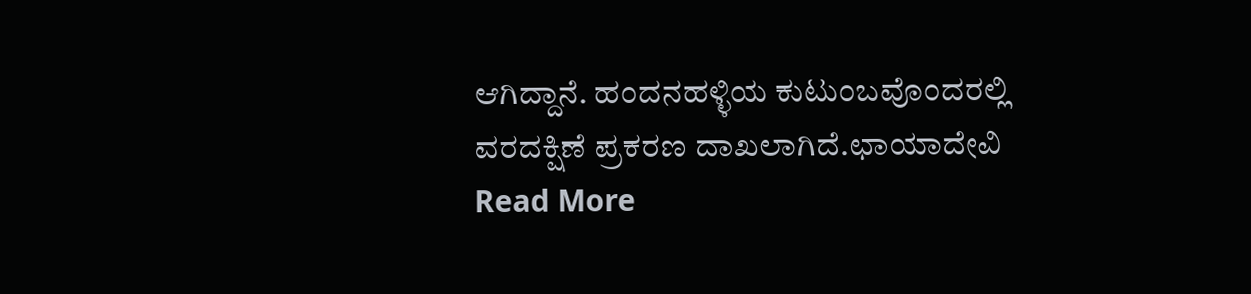ಆಗಿದ್ದಾನೆ. ಹಂದನಹಳ್ಳಿಯ ಕುಟುಂಬವೊಂದರಲ್ಲಿ ವರದಕ್ಷಿಣೆ ಪ್ರಕರಣ ದಾಖಲಾಗಿದೆ.ಛಾಯಾದೇವಿ
Read More